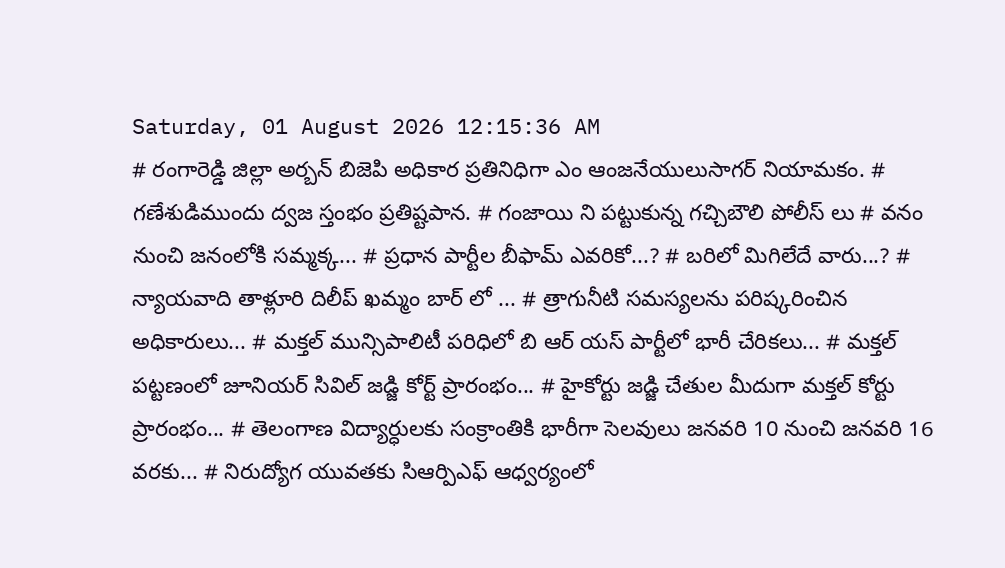Saturday, 01 August 2026 12:15:36 AM
# రంగారెడ్డి జిల్లా అర్బన్ బిజెపి అధికార ప్రతినిధిగా ఎం ఆంజనేయులుసాగర్ నియామకం. # గణేశుడిముందు ద్వజ స్తంభం ప్రతిష్టపాన. # గంజాయి ని పట్టుకున్న గచ్చిబౌలి పోలీస్ లు # వనం నుంచి జనంలోకి సమ్మక్క... # ప్రధాన పార్టీల బీఫామ్ ఎవరికో...? # బరిలో మిగిలేదే వారు...? # న్యాయవాది తాళ్లూరి దిలీప్ ఖమ్మం బార్ లో ... # త్రాగునీటి సమస్యలను పరిష్కరించిన అధికారులు... # మక్తల్ మున్సిపాలిటీ పరిధిలో బి ఆర్ యస్ పార్టీలో భారీ చేరికలు... # మక్తల్ పట్టణంలో జూనియర్ సివిల్ జడ్జి కోర్ట్ ప్రారంభం... # హైకోర్టు జడ్జి చేతుల మీదుగా మక్తల్ కోర్టు ప్రారంభం... # తెలంగాణ విద్యార్ధులకు సంక్రాంతికి భారీగా సెలవులు జనవరి 10 నుంచి జనవరి 16 వరకు... # నిరుద్యోగ యువతకు సిఆర్పిఎఫ్ ఆధ్వర్యంలో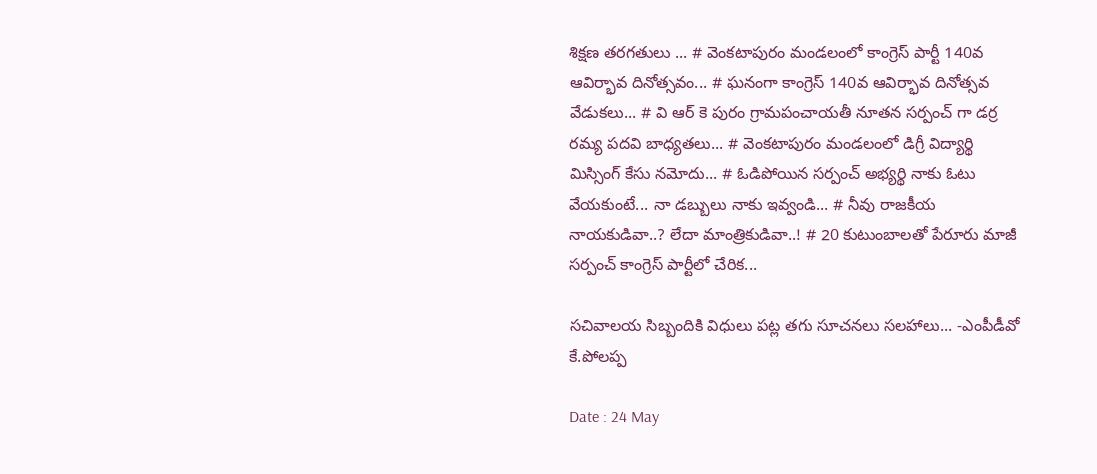శిక్షణ తరగతులు ... # వెంకటాపురం మండలంలో కాంగ్రెస్ పార్టీ 140వ ఆవిర్భావ దినోత్సవం... # ఘనంగా కాంగ్రెస్ 140వ ఆవిర్భావ దినోత్సవ వేడుకలు... # వి ఆర్ కె పురం గ్రామపంచాయతీ నూతన సర్పంచ్ గా డర్ర రమ్య పదవి బాధ్యతలు... # వెంకటాపురం మండలంలో డిగ్రీ విద్యార్థి మిస్సింగ్ కేసు నమోదు... # ఓడిపోయిన సర్పంచ్ అభ్యర్థి నాకు ఓటు వేయకుంటే... నా డబ్బులు నాకు ఇవ్వండి... # నీవు రాజకీయ నాయకుడివా..? లేదా మాంత్రికుడివా..! # 20 కుటుంబాలతో పేరూరు మాజీ సర్పంచ్ కాంగ్రెస్ పార్టీలో చేరిక...

సచివాలయ సిబ్బందికి విధులు పట్ల తగు సూచనలు సలహాలు... -ఎంపీడీవో కే.పోలప్ప

Date : 24 May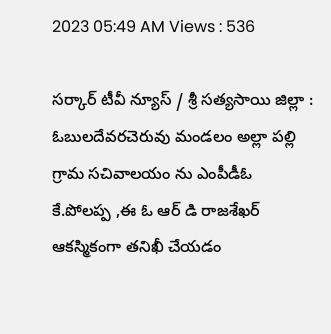2023 05:49 AM Views : 536

సర్కార్ టీవీ న్యూస్ / శ్రీ సత్యసాయి జిల్లా : ఓబులదేవరచెరువు మండలం అల్లా పల్లి గ్రామ సచివాలయం ను ఎంపీడీఓ కే.పోలప్ప ,ఈ ఓ ఆర్ డి రాజశేఖర్ ఆకస్మికంగా తనిఖీ చేయడం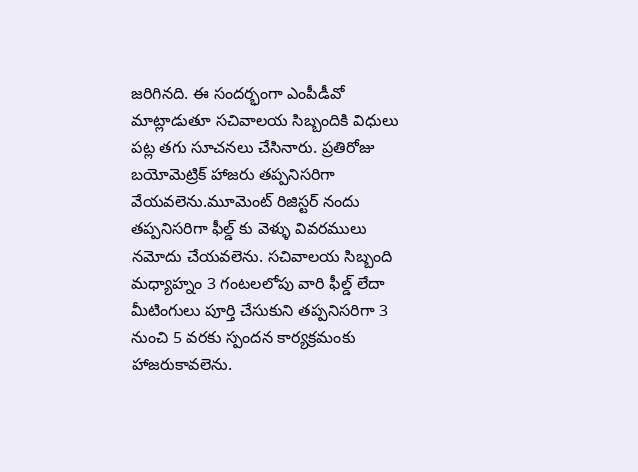జరిగినది. ఈ సందర్భంగా ఎంపీడీవో మాట్లాడుతూ సచివాలయ సిబ్బందికి విధులు పట్ల తగు సూచనలు చేసినారు. ప్రతిరోజు బయోమెట్రిక్ హాజరు తప్పనిసరిగా వేయవలెను.మూమెంట్ రిజిస్టర్ నందు తప్పనిసరిగా ఫీల్డ్ కు వెళ్ళు వివరములు నమోదు చేయవలెను. సచివాలయ సిబ్బంది మధ్యాహ్నం 3 గంటలలోపు వారి ఫీల్డ్ లేదా మీటింగులు పూర్తి చేసుకుని తప్పనిసరిగా 3 నుంచి 5 వరకు స్పందన కార్యక్రమంకు హాజరుకావలెను.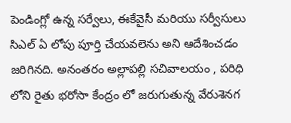పెండింగ్లో ఉన్న సర్వేలు, ఈకేవైసీ మరియు సర్వీసులు సిఎల్ ఏ లోపు పూర్తి చేయవలెను అని ఆదేశించడం జరిగినది. అనంతరం అల్లాపల్లి సచివాలయం , పరిధి లోని రైతు భరోసా కేంద్రం లో జరుగుతున్న వేరుశెనగ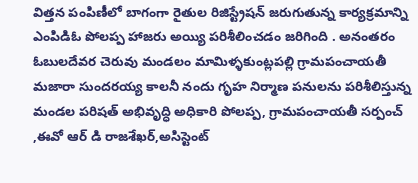విత్తన పంపిణీలో బాగంగా రైతుల రిజిస్ట్రేషన్ జరుగుతున్న కార్యక్రమాన్ని ఎంపిడిఓ పోలప్ప హాజరు అయ్యి పరిశీలించడం జరిగింది . అనంతరం ఓబులదేవర చెరువు మండలం మామిళ్ళకుంట్లపల్లి గ్రామపంచాయతీ మజారా సుందరయ్య కాలనీ నందు గృహ నిర్మాణ పనులను పరిశీలిస్తున్న మండల పరిషత్ అభివృద్ధి అధికారి పోలప్ప, గ్రామపంచాయతీ సర్పంచ్ ,ఈవో ఆర్ డి రాజశేఖర్,అసిస్టెంట్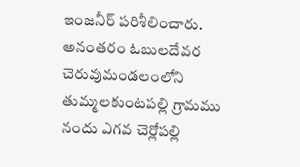ఇంజనీర్ పరిశీలించారు. అనంతరం ఓబులదేవర చెరువుమండలంలోని తుమ్మలకుంటపల్లి గ్రామము నందు ఎగవ చెర్లోపల్లి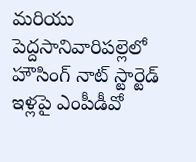మరియు పెద్దసానివారిపల్లెలో హౌసింగ్ నాట్ స్టార్టెడ్ ఇళ్లపై ఎంపీడీవో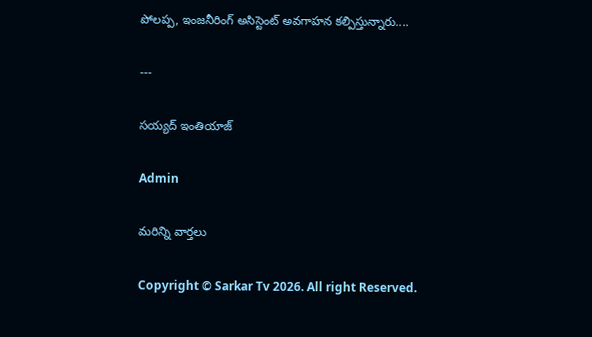పోలప్ప, ఇంజనీరింగ్ అసిస్టెంట్ అవగాహన కల్పిస్తున్నారు....

---

సయ్యద్ ఇంతియాజ్

Admin

మరిన్ని వార్తలు

Copyright © Sarkar Tv 2026. All right Reserved.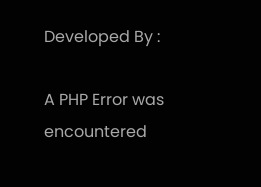Developed By :

A PHP Error was encountered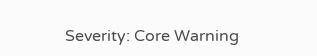Severity: Core Warning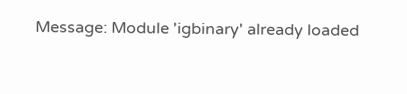Message: Module 'igbinary' already loaded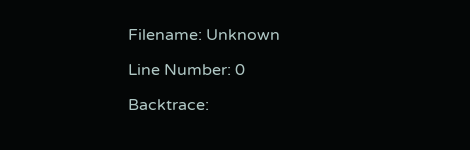Filename: Unknown

Line Number: 0

Backtrace: